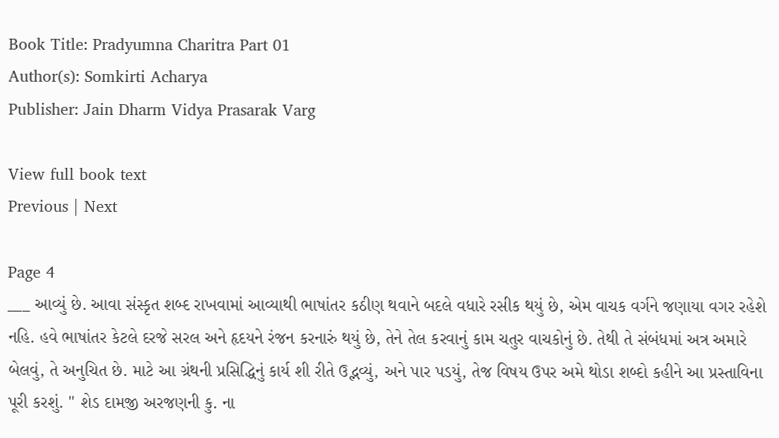Book Title: Pradyumna Charitra Part 01
Author(s): Somkirti Acharya
Publisher: Jain Dharm Vidya Prasarak Varg

View full book text
Previous | Next

Page 4
___ આવ્યું છે. આવા સંસ્કૃત શબ્દ રાખવામાં આવ્યાથી ભાષાંતર કઠીણ થવાને બદલે વધારે રસીક થયું છે, એમ વાચક વર્ગને જણાયા વગર રહેશે નહિ. હવે ભાષાંતર કેટલે દરજે સરલ અને હૃદયને રંજન કરનારું થયું છે, તેને તેલ કરવાનું કામ ચતુર વાચકોનું છે. તેથી તે સંબંધમાં અત્ર અમારે બેલવું, તે અનુચિત છે. માટે આ ગ્રંથની પ્રસિદ્ધિનું કાર્ય શી રીતે ઉદ્ભવ્યું, અને પાર પડયું, તેજ વિષય ઉપર અમે થોડા શબ્દો કહીને આ પ્રસ્તાવિના પૂરી કરશું. " શેડ દામજી અરજણની કુ. ના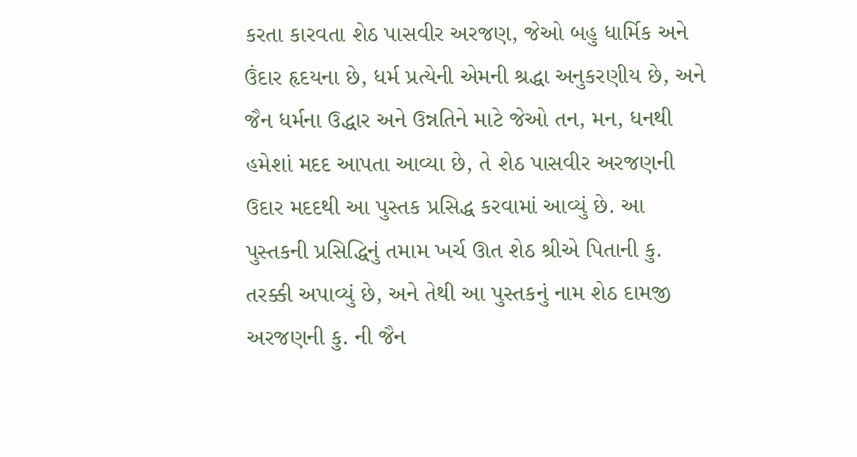કરતા કારવતા શેઠ પાસવીર અરજણ, જેઓ બહુ ધાર્મિક અને ઉંદાર હૃદયના છે, ધર્મ પ્રત્યેની એમની શ્રદ્ધા અનુકરણીય છે, અને જૈન ધર્મના ઉદ્ધાર અને ઉન્નતિને માટે જેઓ તન, મન, ધનથી હમેશાં મદદ આપતા આવ્યા છે, તે શેઠ પાસવીર અરજણની ઉદાર મદદથી આ પુસ્તક પ્રસિદ્ધ કરવામાં આવ્યું છે. આ પુસ્તકની પ્રસિદ્ધિનું તમામ ખર્ચ ઊત શેઠ શ્રીએ પિતાની કુ. તરક્કી અપાવ્યું છે, અને તેથી આ પુસ્તકનું નામ શેઠ દામજી અરજણની કુ. ની જૈન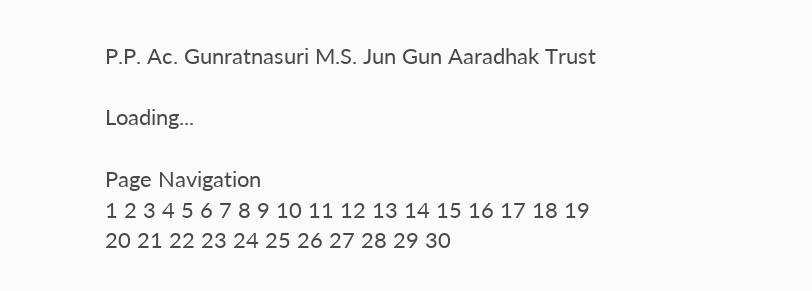P.P. Ac. Gunratnasuri M.S. Jun Gun Aaradhak Trust

Loading...

Page Navigation
1 2 3 4 5 6 7 8 9 10 11 12 13 14 15 16 17 18 19 20 21 22 23 24 25 26 27 28 29 30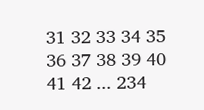31 32 33 34 35 36 37 38 39 40 41 42 ... 234